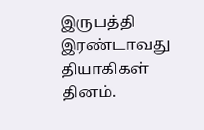இருபத்தி இரண்டாவது தியாகிகள் தினம்.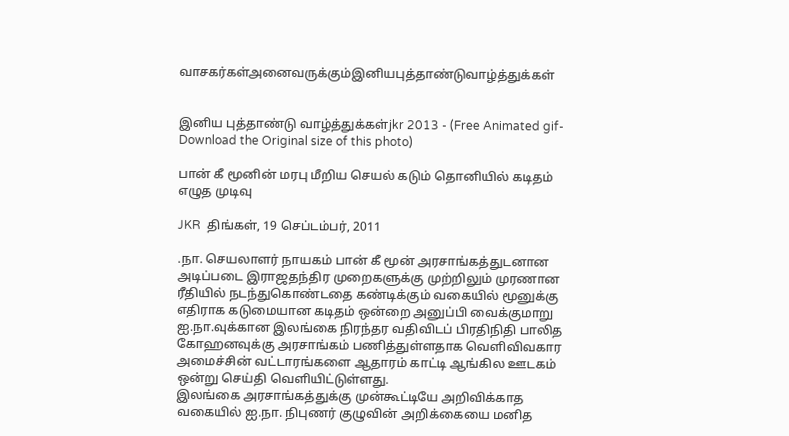வாசகர்கள்அனைவருக்கும்இனியபுத்தாண்டுவாழ்த்துக்கள்


இனிய புத்தாண்டு வாழ்த்துக்கள்jkr 2013 - (Free Animated gif-Download the Original size of this photo)

பான் கீ மூனின் மரபு மீறிய செயல் கடும் தொனியில் கடிதம் எழுத முடிவு

JKR  திங்கள், 19 செப்டம்பர், 2011

.நா. செயலாளர் நாயகம் பான் கீ மூன் அரசாங்கத்துடனான அடிப்படை இராஜதந்திர முறைகளுக்கு முற்றிலும் முரணான ரீதியில் நடந்துகொண்டதை கண்டிக்கும் வகையில் மூனுக்கு எதிராக கடுமையான கடிதம் ஒன்றை அனுப்பி வைக்குமாறு ஐ.நா.வுக்கான இலங்கை நிரந்தர வதிவிடப் பிரதிநிதி பாலித கோஹனவுக்கு அரசாங்கம் பணித்துள்ளதாக வெளிவிவகார அமைச்சின் வட்டாரங்களை ஆதாரம் காட்டி ஆங்கில ஊடகம் ஒன்று செய்தி வெளியிட்டுள்ளது.
இலங்கை அரசாங்கத்துக்கு முன்கூட்டியே அறிவிக்காத வகையில் ஐ.நா. நிபுணர் குழுவின் அறிக்கையை மனித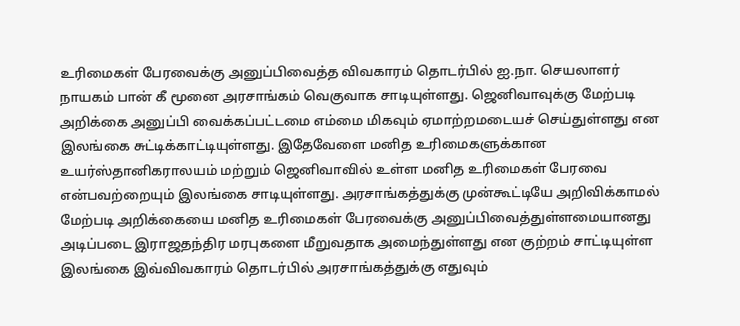உரிமைகள் பேரவைக்கு அனுப்பிவைத்த விவகாரம் தொடர்பில் ஐ.நா. செயலாளர் நாயகம் பான் கீ மூனை அரசாங்கம் வெகுவாக சாடியுள்ளது. ஜெனிவாவுக்கு மேற்படி அறிக்கை அனுப்பி வைக்கப்பட்டமை எம்மை மிகவும் ஏமாற்றமடையச் செய்துள்ளது என இலங்கை சுட்டிக்காட்டியுள்ளது. இதேவேளை மனித உரிமைகளுக்கான உயர்ஸ்தானிகராலயம் மற்றும் ஜெனிவாவில் உள்ள மனித உரிமைகள் பேரவை என்பவற்றையும் இலங்கை சாடியுள்ளது. அரசாங்கத்துக்கு முன்கூட்டியே அறிவிக்காமல் மேற்படி அறிக்கையை மனித உரிமைகள் பேரவைக்கு அனுப்பிவைத்துள்ளமையானது அடிப்படை இராஜதந்திர மரபுகளை மீறுவதாக அமைந்துள்ளது என குற்றம் சாட்டியுள்ள இலங்கை இவ்விவகாரம் தொடர்பில் அரசாங்கத்துக்கு எதுவும்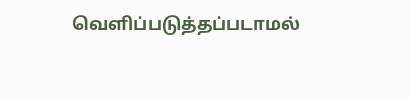வெளிப்படுத்தப்படாமல்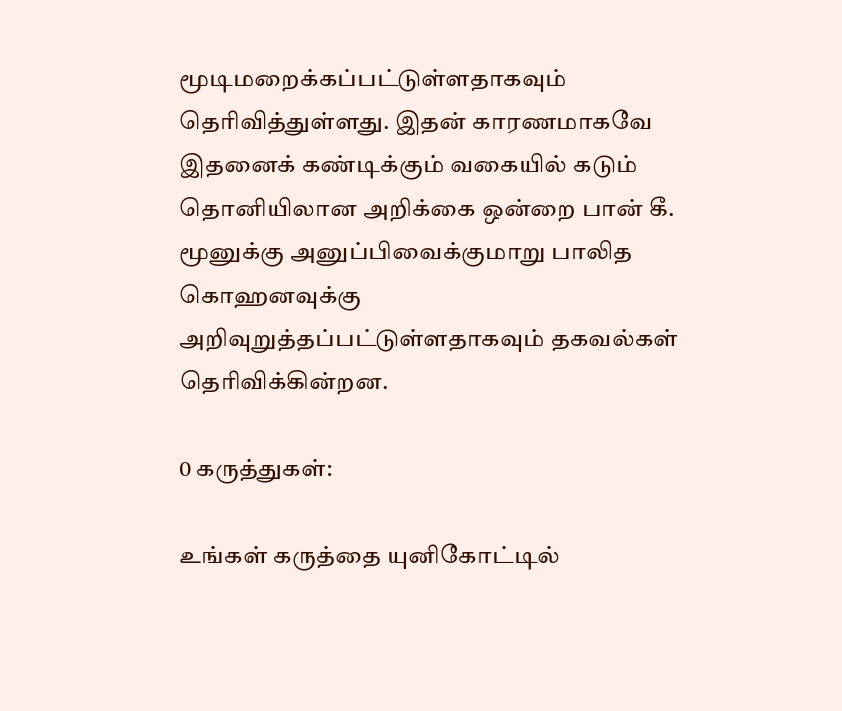மூடிமறைக்கப்பட்டுள்ளதாகவும் தெரிவித்துள்ளது. இதன் காரணமாகவே இதனைக் கண்டிக்கும் வகையில் கடும் தொனியிலான அறிக்கை ஒன்றை பான் கீ. மூனுக்கு அனுப்பிவைக்குமாறு பாலித கொஹனவுக்கு அறிவுறுத்தப்பட்டுள்ளதாகவும் தகவல்கள் தெரிவிக்கின்றன.

0 கருத்துகள்:

உங்கள் கருத்தை யுனிகோட்டில்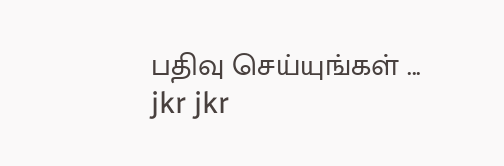பதிவு செய்யுங்கள் ...
jkr jkr